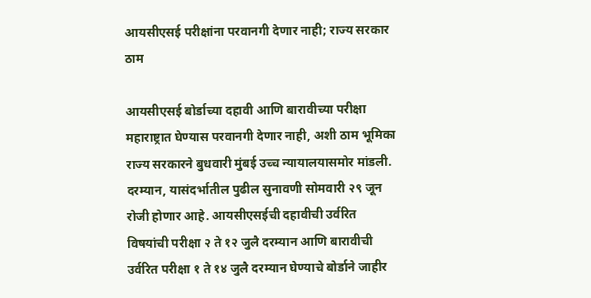आयसीएसई परीक्षांना परवानगी देणार नाही; राज्य सरकार ठाम

आयसीएसई बोर्डाच्या दहावी आणि बारावीच्या परीक्षा महाराष्ट्रात घेण्यास परवानगी देणार नाही, अशी ठाम भूमिका राज्य सरकारने बुधवारी मुंबई उच्च न्यायालयासमोर मांडली. दरम्यान, यासंदर्भातील पुढील सुनावणी सोमवारी २९ जून रोजी होणार आहे. आयसीएसईची दहावीची उर्वरित विषयांची परीक्षा २ ते १२ जुलै दरम्यान आणि बारावीची उर्वरित परीक्षा १ ते १४ जुलै दरम्यान घेण्याचे बोर्डाने जाहीर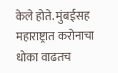केले होते. मुंबईसह महाराष्ट्रात करोनाचा धोका वाढतच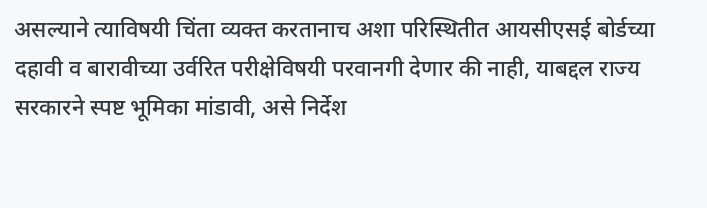असल्याने त्याविषयी चिंता व्यक्त करतानाच अशा परिस्थितीत आयसीएसई बोर्डच्या दहावी व बारावीच्या उर्वरित परीक्षेविषयी परवानगी देणार की नाही, याबद्दल राज्य सरकारने स्पष्ट भूमिका मांडावी, असे निर्देश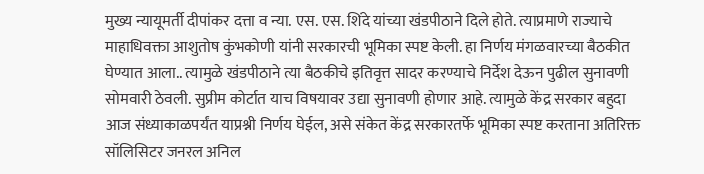मुख्य न्यायूमर्ती दीपांकर दत्ता व न्या. एस. एस. शिंदे यांच्या खंडपीठाने दिले होते. त्याप्रमाणे राज्याचे माहाधिवक्ता आशुतोष कुंभकोणी यांनी सरकारची भूमिका स्पष्ट केली. हा निर्णय मंगळवारच्या बैठकीत घेण्यात आला.. त्यामुळे खंडपीठाने त्या बैठकीचे इतिवृत्त सादर करण्याचे निर्देश देऊन पुढील सुनावणी सोमवारी ठेवली. सुप्रीम कोर्टात याच विषयावर उद्या सुनावणी होणार आहे. त्यामुळे केंद्र सरकार बहुदा आज संध्याकाळपर्यंत याप्रश्नी निर्णय घेईल, असे संकेत केंद्र सरकारतर्फे भूमिका स्पष्ट करताना अतिरिक्त सॉलिसिटर जनरल अनिल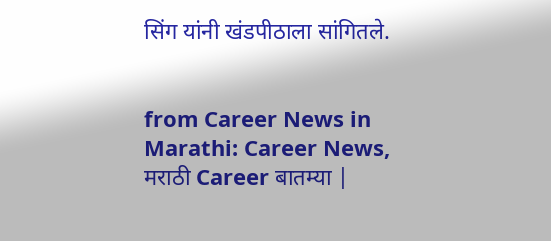सिंग यांनी खंडपीठाला सांगितले.


from Career News in Marathi: Career News, मराठी Career बातम्या |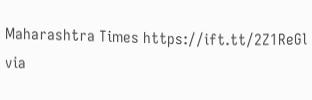Maharashtra Times https://ift.tt/2Z1ReGl
via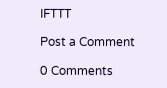IFTTT

Post a Comment

0 Comments